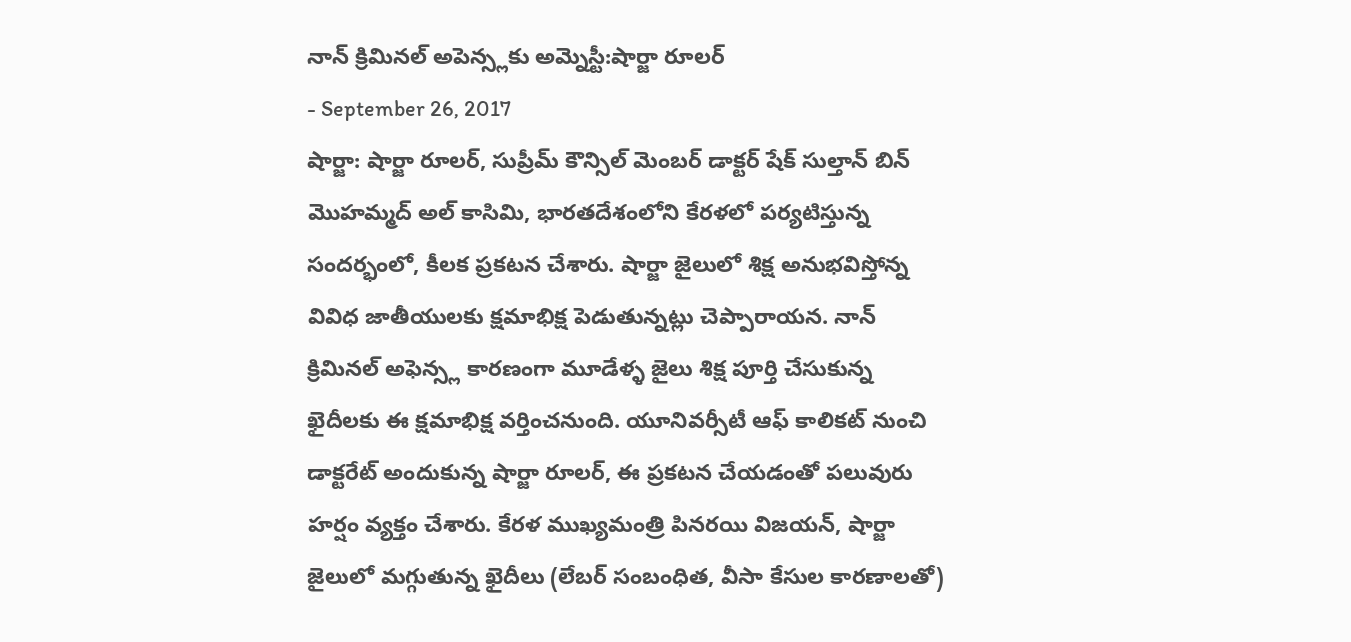నాన్ క్రిమినల్ అపెన్స్లకు అమ్నెస్టీ:షార్జా రూలర్
- September 26, 2017
షార్జా: షార్జా రూలర్, సుప్రీమ్ కౌన్సిల్ మెంబర్ డాక్టర్ షేక్ సుల్తాన్ బిన్ మొహమ్మద్ అల్ కాసిమి, భారతదేశంలోని కేరళలో పర్యటిస్తున్న సందర్భంలో, కీలక ప్రకటన చేశారు. షార్జా జైలులో శిక్ష అనుభవిస్తోన్న వివిధ జాతీయులకు క్షమాభిక్ష పెడుతున్నట్లు చెప్పారాయన. నాన్ క్రిమినల్ అఫెన్స్ల కారణంగా మూడేళ్ళ జైలు శిక్ష పూర్తి చేసుకున్న ఖైదీలకు ఈ క్షమాభిక్ష వర్తించనుంది. యూనివర్సీటీ ఆఫ్ కాలికట్ నుంచి డాక్టరేట్ అందుకున్న షార్జా రూలర్, ఈ ప్రకటన చేయడంతో పలువురు హర్షం వ్యక్తం చేశారు. కేరళ ముఖ్యమంత్రి పినరయి విజయన్, షార్జా జైలులో మగ్గుతున్న ఖైదీలు (లేబర్ సంబంధిత, వీసా కేసుల కారణాలతో)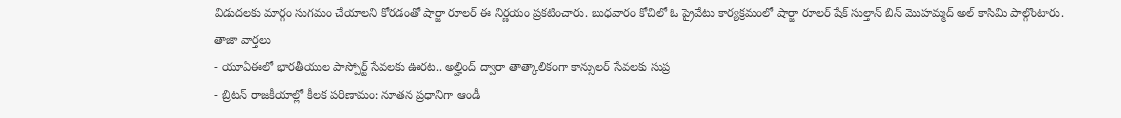విడుదలకు మార్గం సుగమం చేయాలని కోరడంతో షార్జా రూలర్ ఈ నిర్ణయం ప్రకటించారు. బుధవారం కోచిలో ఓ ప్రైవేటు కార్యక్రమంలో షార్జా రూలర్ షేక్ సుల్తాన్ బిన్ మొహమ్మద్ అల్ కాసిమి పాల్గొంటారు.
తాజా వార్తలు
- యూఏఈలో భారతీయుల పాస్పోర్ట్ సేవలకు ఊరట.. అల్హింద్ ద్వారా తాత్కాలికంగా కాన్సులర్ సేవలకు సుప్ర
- బ్రిటన్ రాజకీయాల్లో కీలక పరిణామం: నూతన ప్రధానిగా ఆండీ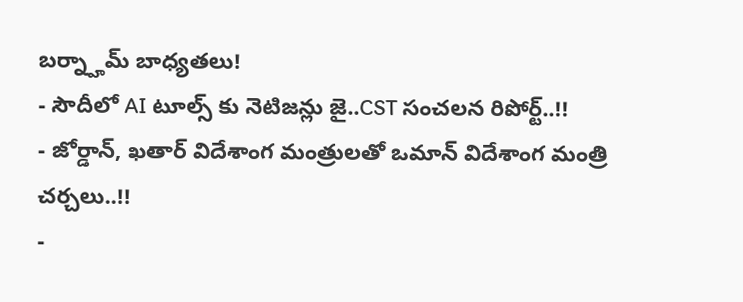బర్న్హామ్ బాధ్యతలు!
- సౌదీలో AI టూల్స్ కు నెటిజన్లు జై..CST సంచలన రిపోర్ట్..!!
- జోర్డాన్, ఖతార్ విదేశాంగ మంత్రులతో ఒమాన్ విదేశాంగ మంత్రి చర్చలు..!!
-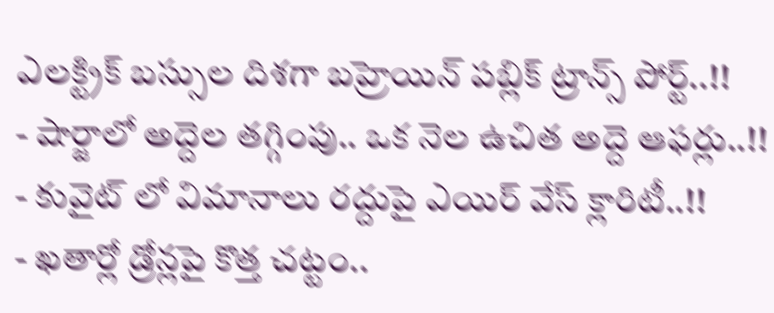ఎలక్ట్రిక్ బస్సుల దిశగా బహ్రెయిన్ పబ్లిక్ ట్రాన్స్ పోర్ట్..!!
- షార్జాలో అద్దెల తగ్గింపు.. ఒక నెల ఉచిత అద్దె ఆఫర్లు..!!
- కువైట్ లో విమానాలు రద్దుపై ఎయిర్ వేస్ క్లారిటీ..!!
- ఖతార్లో డ్రోన్లపై కొత్త చట్టం..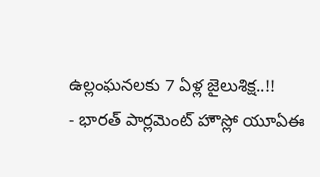ఉల్లంఘనలకు 7 ఏళ్ల జైలుశిక్ష..!!
- భారత్ పార్లమెంట్ హౌస్లో యూఏఈ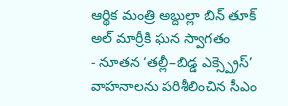ఆర్థిక మంత్రి అబ్దుల్లా బిన్ తూక్ అల్ మార్రీకి ఘన స్వాగతం
- నూతన ‘తల్లీ–బిడ్డ ఎక్స్ప్రెస్’ వాహనాలను పరిశీలించిన సీఎం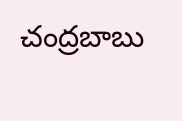చంద్రబాబు